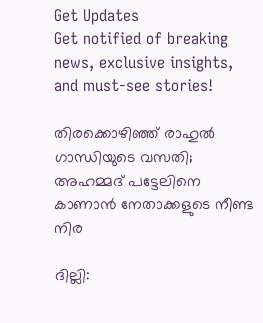Get Updates
Get notified of breaking news, exclusive insights, and must-see stories!

തിരക്കൊഴിഞ്ഞ് രാഹുൽ ഗാന്ധിയുടെ വസതി; അഹമ്മദ് പട്ടേലിനെ കാണാൻ നേതാക്കളുടെ നീണ്ട നിര

ദില്ലി: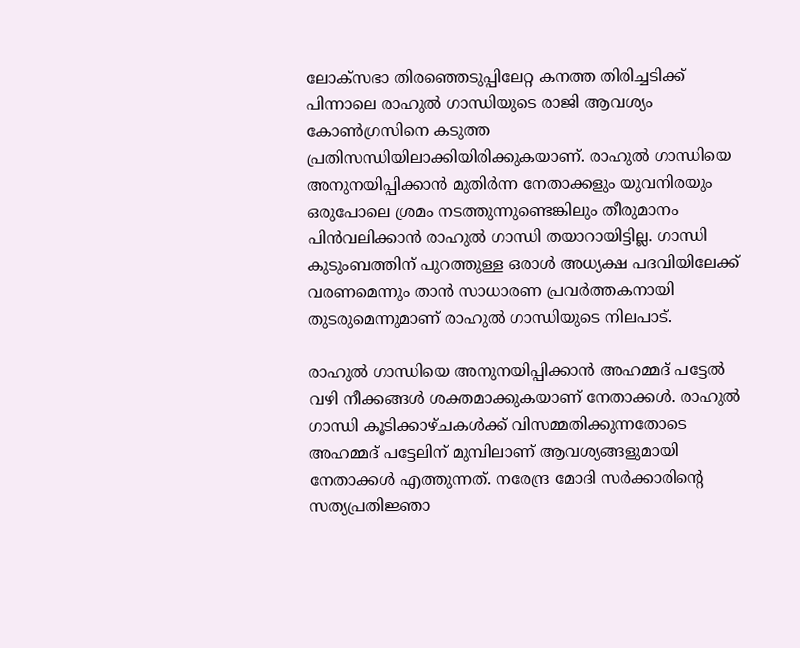ലോക്സഭാ തിരഞ്ഞെടുപ്പിലേറ്റ കനത്ത തിരിച്ചടിക്ക് പിന്നാലെ രാഹുൽ ഗാന്ധിയുടെ രാജി ആവശ്യം കോൺഗ്രസിനെ കടുത്ത പ്രതിസന്ധിയിലാക്കിയിരിക്കുകയാണ്. രാഹുൽ ഗാന്ധിയെ അനുനയിപ്പിക്കാൻ മുതിർന്ന നേതാക്കളും യുവനിരയും ഒരുപോലെ ശ്രമം നടത്തുന്നുണ്ടെങ്കിലും തീരുമാനം പിൻവലിക്കാൻ രാഹുൽ ഗാന്ധി തയാറായിട്ടില്ല. ഗാന്ധി കുടുംബത്തിന് പുറത്തുള്ള ഒരാൾ അധ്യക്ഷ പദവിയിലേക്ക് വരണമെന്നും താൻ സാധാരണ പ്രവർത്തകനായി തുടരുമെന്നുമാണ് രാഹുൽ ഗാന്ധിയുടെ നിലപാട്.

രാഹുൽ ഗാന്ധിയെ അനുനയിപ്പിക്കാൻ അഹമ്മദ് പട്ടേൽ വഴി നീക്കങ്ങൾ ശക്തമാക്കുകയാണ് നേതാക്കൾ. രാഹുൽ ഗാന്ധി കൂടിക്കാഴ്ചകൾക്ക് വിസമ്മതിക്കുന്നതോടെ അഹമ്മദ് പട്ടേലിന് മുമ്പിലാണ് ആവശ്യങ്ങളുമായി നേതാക്കൾ എത്തുന്നത്. നരേന്ദ്ര മോദി സർക്കാരിന്റെ സത്യപ്രതിജ്ഞാ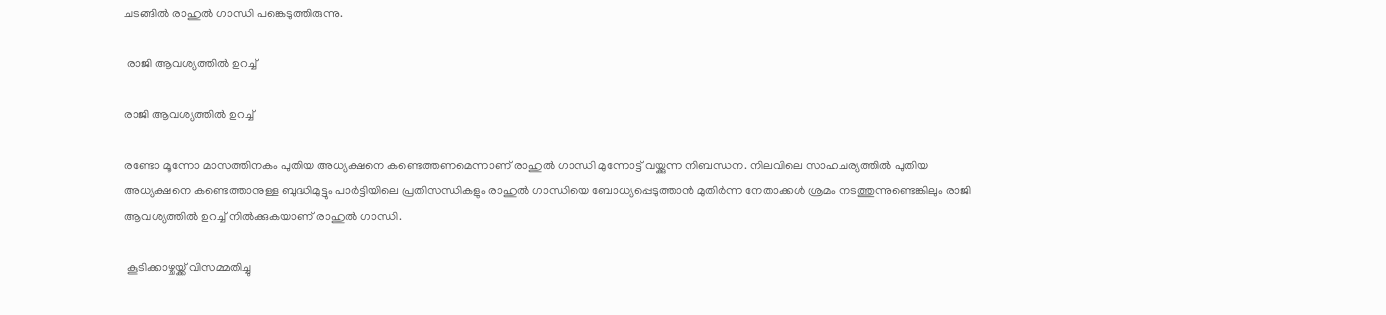ചടങ്ങിൽ രാഹുൽ ഗാന്ധി പങ്കെടുത്തിരുന്നു.

 രാജി ആവശ്യത്തിൽ ഉറച്ച്

രാജി ആവശ്യത്തിൽ ഉറച്ച്

രണ്ടോ മൂന്നോ മാസത്തിനകം പുതിയ അധ്യക്ഷനെ കണ്ടെത്തണമെന്നാണ് രാഹുൽ ഗാന്ധി മുന്നോട്ട് വയ്ക്കുന്ന നിബന്ധന. നിലവിലെ സാഹചര്യത്തിൽ പുതിയ അധ്യക്ഷനെ കണ്ടെത്താനുള്ള ബുദ്ധിമുട്ടും പാർട്ടിയിലെ പ്രതിസന്ധികളും രാഹുൽ ഗാന്ധിയെ ബോധ്യപ്പെടുത്താൻ മുതിർന്ന നേതാക്കൾ ശ്രമം നടത്തുന്നുണ്ടെങ്കിലും രാജി ആവശ്യത്തിൽ ഉറച്ച് നിൽക്കുകയാണ് രാഹുൽ ഗാന്ധി.

 കൂടിക്കാഴ്ചയ്ക്ക് വിസമ്മതിച്ചു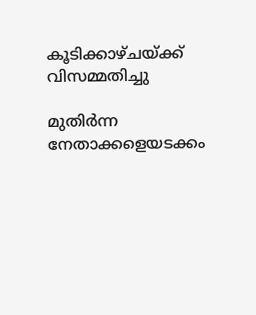കൂടിക്കാഴ്ചയ്ക്ക് വിസമ്മതിച്ചു

മുതിർന്ന നേതാക്കളെയടക്കം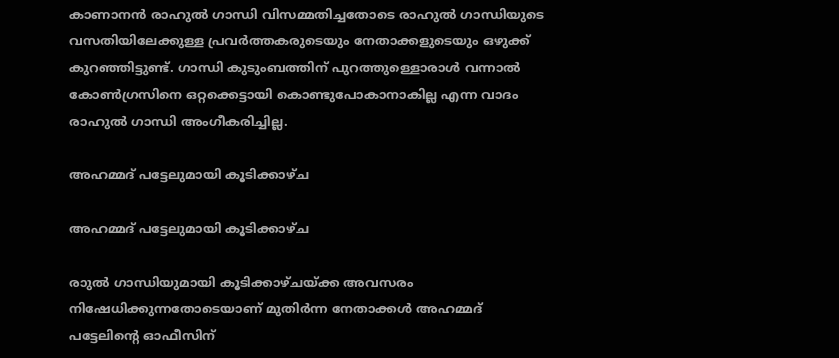കാണാനൻ രാഹുൽ ഗാന്ധി വിസമ്മതിച്ചതോടെ രാഹുൽ ഗാന്ധിയുടെ വസതിയിലേക്കുള്ള പ്രവർത്തകരുടെയും നേതാക്കളുടെയും ഒഴുക്ക് കുറഞ്ഞിട്ടുണ്ട്. ഗാന്ധി കുടുംബത്തിന് പുറത്തുള്ളൊരാൾ വന്നാൽ കോൺഗ്രസിനെ ഒറ്റക്കെട്ടായി കൊണ്ടുപോകാനാകില്ല എന്ന വാദം രാഹുൽ ഗാന്ധി അംഗീകരിച്ചില്ല.

അഹമ്മദ് പട്ടേലുമായി കൂടിക്കാഴ്ച

അഹമ്മദ് പട്ടേലുമായി കൂടിക്കാഴ്ച

രാുൽ ഗാന്ധിയുമായി കൂടിക്കാഴ്ചയ്ക്ക അവസരം നിഷേധിക്കുന്നതോടെയാണ് മുതിർന്ന നേതാക്കൾ അഹമ്മദ് പട്ടേലിന്റെ ഓഫീസിന്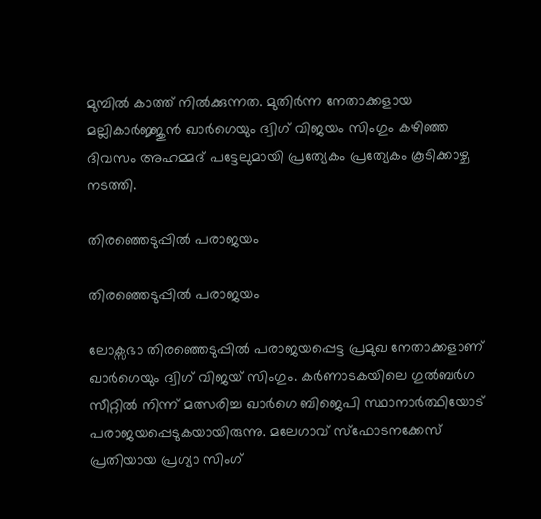മുമ്പിൽ കാത്ത് നിൽക്കുന്നത. മുതിർന്ന നേതാക്കളായ മല്ലികാർജ്ജുൻ ഖാർഗെയും ദ്വിഗ് വിജയം സിംഗും കഴിഞ്ഞ ദിവസം അഹമ്മദ് പട്ടേലുമായി പ്രത്യേകം പ്രത്യേകം കൂടിക്കാഴ്ച നടത്തി.

തിരഞ്ഞെടുപ്പിൽ പരാജയം

തിരഞ്ഞെടുപ്പിൽ പരാജയം

ലോക്സഭാ തിരഞ്ഞെടുപ്പിൽ പരാജയപ്പെട്ട പ്രമുഖ നേതാക്കളാണ് ഖാർഗെയും ദ്വിഗ് വിജയ് സിംഗും. കർണാടകയിലെ ഗുൽബർഗ സീറ്റിൽ നിന്ന് മത്സരിച്ച ഖാർഗെ ബിജെപി സ്ഥാനാർത്ഥിയോട് പരാജയപ്പെടുകയായിരുന്നു. മലേഗാവ് സ്ഫോടനക്കേസ് പ്രതിയായ പ്രഗ്യാ സിംഗ്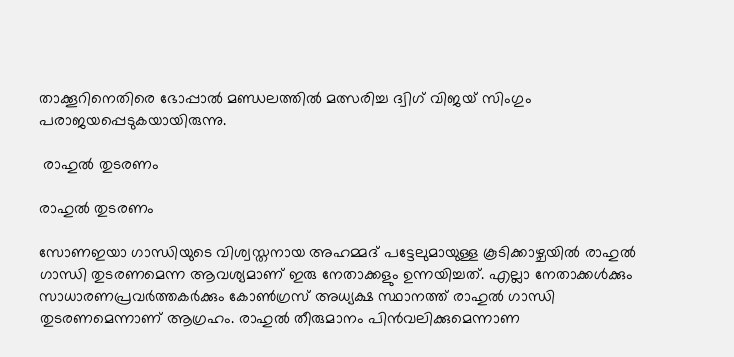താക്കൂറിനെതിരെ ഭോപ്പാൽ മണ്ഡലത്തിൽ മത്സരിച്ച ദ്വിഗ് വിജയ് സിംഗും പരാജയപ്പെടുകയായിരുന്നു.

 രാഹുൽ തുടരണം

രാഹുൽ തുടരണം

സോണഇയാ ഗാന്ധിയുടെ വിശ്വസ്തനായ അഹമ്മദ് പട്ടേലുമായുള്ള കൂടിക്കാഴ്ചയിൽ രാഹുൽ ഗാന്ധി തുടരണമെന്ന ആവശ്യമാണ് ഇരു നേതാക്കളും ഉന്നയിച്ചത്. എല്ലാ നേതാക്കൾക്കും സാധാരണപ്രവർത്തകർക്കും കോൺഗ്രസ് അധ്യക്ഷ സ്ഥാനത്ത് രാഹുൽ ഗാന്ധി തുടരണമെന്നാണ് ആഗ്രഹം. രാഹുൽ തീരുമാനം പിൻവലിക്കുമെന്നാണ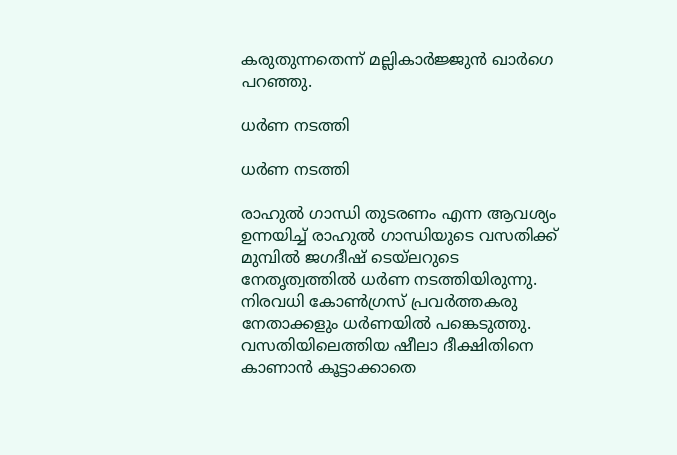കരുതുന്നതെന്ന് മല്ലികാർജ്ജുൻ ഖാർഗെ പറഞ്ഞു.

ധർണ നടത്തി

ധർണ നടത്തി

രാഹുൽ ഗാന്ധി തുടരണം എന്ന ആവശ്യം ഉന്നയിച്ച് രാഹുൽ ഗാന്ധിയുടെ വസതിക്ക് മുമ്പിൽ ജഗദീഷ് ടെയ്ലറുടെ നേതൃത്വത്തിൽ ധർണ നടത്തിയിരുന്നു. നിരവധി കോൺഗ്രസ് പ്രവർത്തകരു നേതാക്കളും ധർണയിൽ പങ്കെടുത്തു. വസതിയിലെത്തിയ ഷീലാ ദീക്ഷിതിനെ കാണാൻ കൂട്ടാക്കാതെ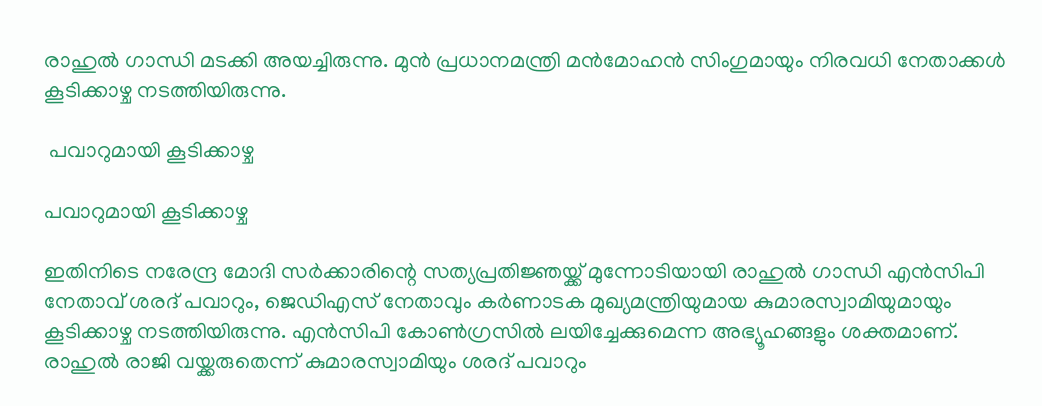രാഹുൽ ഗാന്ധി മടക്കി അയച്ചിരുന്നു. മുൻ പ്രധാനമന്ത്രി മൻമോഹൻ സിംഗുമായും നിരവധി നേതാക്കൾ കൂടിക്കാഴ്ച നടത്തിയിരുന്നു.

 പവാറുമായി കൂടിക്കാഴ്ച

പവാറുമായി കൂടിക്കാഴ്ച

ഇതിനിടെ നരേന്ദ്ര മോദി സർക്കാരിന്റെ സത്യപ്രതിജ്ഞയ്ക്ക് മുന്നോടിയായി രാഹുൽ ഗാന്ധി എൻസിപി നേതാവ് ശരദ് പവാറും, ജെഡിഎസ് നേതാവും കർണാടക മുഖ്യമന്ത്രിയുമായ കുമാരസ്വാമിയുമായും കൂടിക്കാഴ്ച നടത്തിയിരുന്നു. എൻസിപി കോൺഗ്രസിൽ ലയിച്ചേക്കുമെന്ന അഭ്യൂഹങ്ങളും ശക്തമാണ്. രാഹുൽ രാജി വയ്ക്കരുതെന്ന് കുമാരസ്വാമിയും ശരദ് പവാറും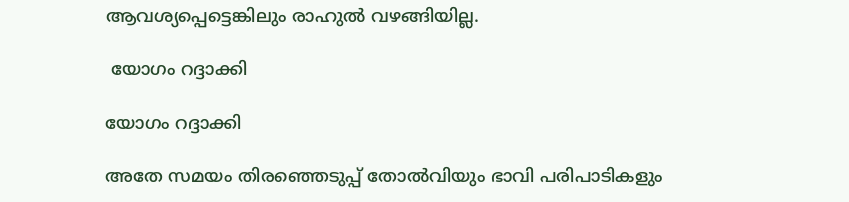ആവശ്യപ്പെട്ടെങ്കിലും രാഹുൽ വഴങ്ങിയില്ല.

 യോഗം റദ്ദാക്കി

യോഗം റദ്ദാക്കി

അതേ സമയം തിരഞ്ഞെടുപ്പ് തോൽവിയും ഭാവി പരിപാടികളും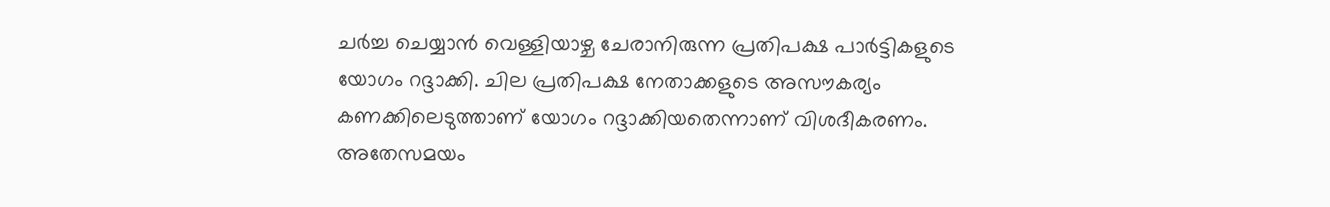ചർച്ച ചെയ്യാൻ വെള്ളിയാഴ്ച ചേരാനിരുന്ന പ്രതിപക്ഷ പാർട്ടികളുടെ യോഗം റദ്ദാക്കി. ചില പ്രതിപക്ഷ നേതാക്കളുടെ അസൗകര്യം കണക്കിലെടുത്താണ് യോഗം റദ്ദാക്കിയതെന്നാണ് വിശദീകരണം. അതേസമയം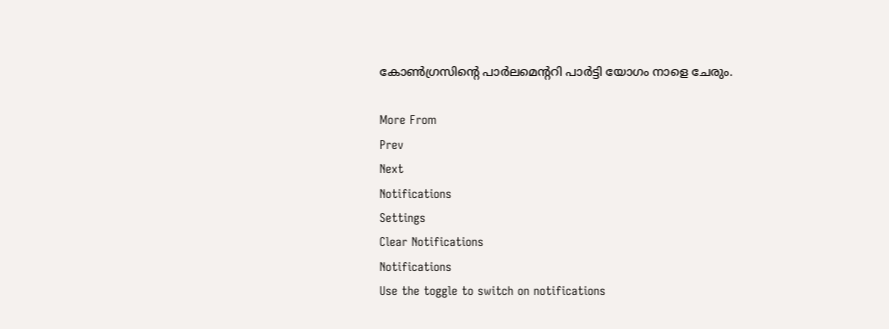കോൺഗ്രസിന്റെ പാർലമെന്ററി പാർട്ടി യോഗം നാളെ ചേരും.

More From
Prev
Next
Notifications
Settings
Clear Notifications
Notifications
Use the toggle to switch on notifications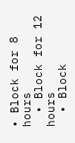• Block for 8 hours
  • Block for 12 hours
  • Block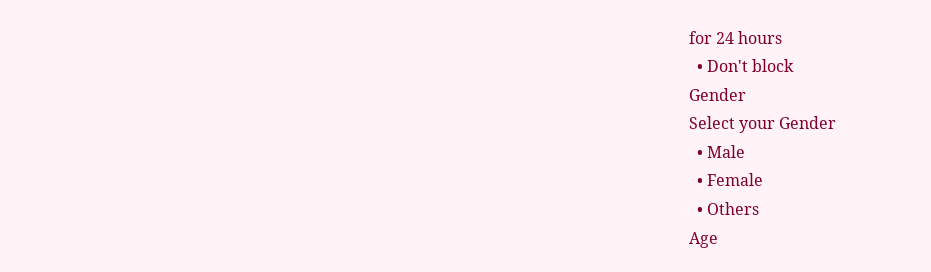for 24 hours
  • Don't block
Gender
Select your Gender
  • Male
  • Female
  • Others
Age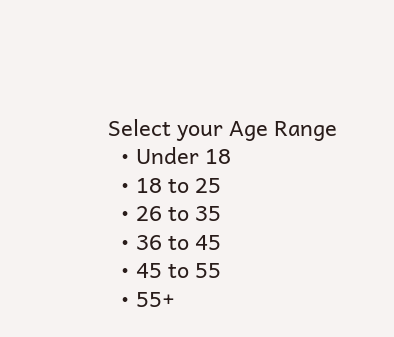Select your Age Range
  • Under 18
  • 18 to 25
  • 26 to 35
  • 36 to 45
  • 45 to 55
  • 55+